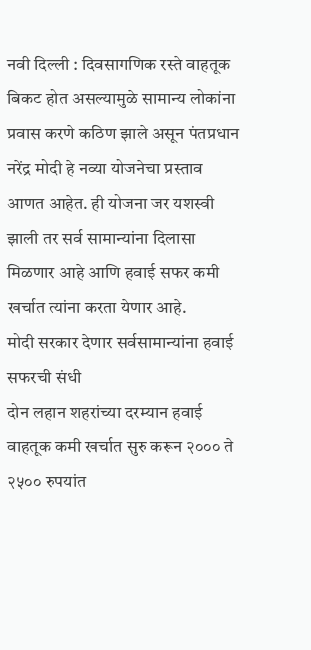नवी दिल्ली : दिवसागणिक रस्ते वाहतूक बिकट होत असल्यामुळे सामान्य लोकांना प्रवास करणे कठिण झाले असून पंतप्रधान नरेंद्र मोदी हे नव्या योजनेचा प्रस्ताव आणत आहेत. ही योजना जर यशस्वी झाली तर सर्व सामान्यांना दिलासा मिळणार आहे आणि हवाई सफर कमी खर्चात त्यांना करता येणार आहे.
मोदी सरकार देणार सर्वसामान्यांना हवाई सफरची संधी
दोन लहान शहरांच्या दरम्यान हवाई वाहतूक कमी खर्चात सुरु करून २००० ते २५०० रुपयांत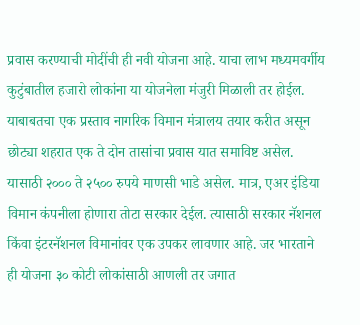प्रवास करण्याची मोदींची ही नवी योजना आहे. याचा लाभ मध्यमवर्गीय कुटुंबातील हजारो लोकांना या योजनेला मंजुरी मिळाली तर होईल.
याबाबतचा एक प्रस्ताव नागरिक विमान मंत्रालय तयार करीत असून छोट्या शहरात एक ते दोन तासांचा प्रवास यात समाविष्ट असेल. यासाठी २००० ते २५०० रुपये माणसी भाडे असेल. मात्र, एअर इंडिया विमान कंपनीला होणारा तोटा सरकार देईल. त्यासाठी सरकार नॅशनल किंवा इंटरनॅशनल विमानांवर एक उपकर लावणार आहे. जर भारताने ही योजना ३० कोटी लोकांसाठी आणली तर जगात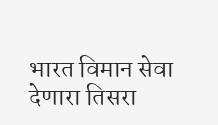भारत विमान सेवा देणारा तिसरा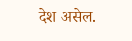देश असेल.